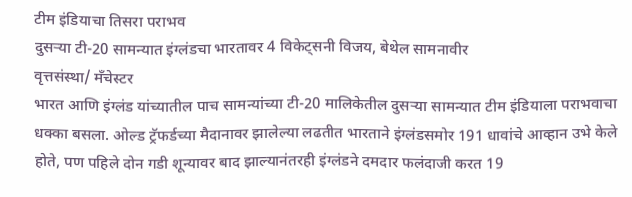टीम इंडियाचा तिसरा पराभव
दुसऱ्या टी-20 सामन्यात इंग्लंडचा भारतावर 4 विकेट्सनी विजय, बेथेल सामनावीर
वृत्तसंस्था/ मँचेस्टर
भारत आणि इंग्लंड यांच्यातील पाच सामन्यांच्या टी-20 मालिकेतील दुसऱ्या सामन्यात टीम इंडियाला पराभवाचा धक्का बसला. ओल्ड ट्रॅफर्डच्या मैदानावर झालेल्या लढतीत भारताने इंग्लंडसमोर 191 धावांचे आव्हान उभे केले होते, पण पहिले दोन गडी शून्यावर बाद झाल्यानंतरही इंग्लंडने दमदार फलंदाजी करत 19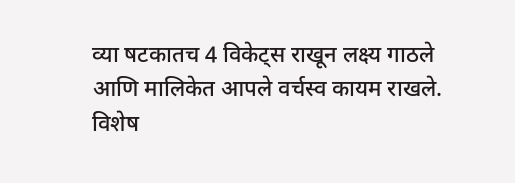व्या षटकातच 4 विकेट्स राखून लक्ष्य गाठले आणि मालिकेत आपले वर्चस्व कायम राखले. विशेष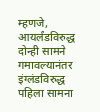म्हणजे, आयर्लंडविरुद्ध दोन्ही सामने गमावल्यानंतर इंग्लंडविरुद्ध पहिला सामना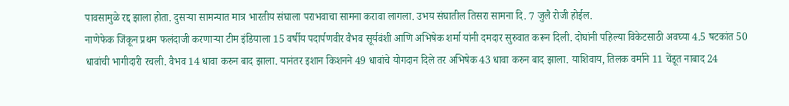पावसामुळे रद्द झाला होता. दुसऱ्या सामन्यात मात्र भारतीय संघाला पराभवाचा सामना करावा लागला. उभय संघातील तिसरा सामना दि. 7 जुलै रोजी होईल.
नाणेफेक जिंकून प्रथम फलंदाजी करणाऱ्या टीम इंडियाला 15 वर्षीय पदार्पणवीर वैभव सूर्यवंशी आणि अभिषेक शर्मा यांनी दमदार सुरुवात करून दिली. दोघांनी पहिल्या विकेटसाठी अवघ्या 4.5 षटकांत 50 धावांची भागीदारी रचली. वैभव 14 धावा करुन बाद झाला. यानंतर इशान किशनने 49 धावांचे योगदान दिले तर अभिषेक 43 धावा करुन बाद झाला. याशिवाय, तिलक वर्माने 11 चेंडूत नाबाद 24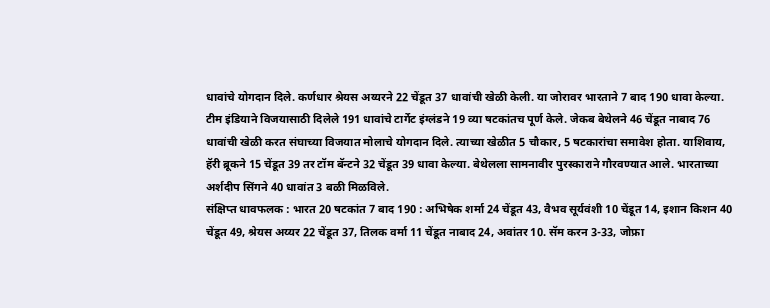धावांचे योगदान दिले. कर्णधार श्रेयस अय्यरने 22 चेंडूत 37 धावांची खेळी केली. या जोरावर भारताने 7 बाद 190 धावा केल्या.
टीम इंडियाने विजयासाठी दिलेले 191 धावांचे टार्गेट इंग्लंडने 19 व्या षटकांतच पूर्ण केले. जेकब बेथेलने 46 चेंडूत नाबाद 76 धावांची खेळी करत संघाच्या विजयात मोलाचे योगदान दिले. त्याच्या खेळीत 5 चौकार, 5 षटकारांचा समावेश होता. याशिवाय, हॅरी ब्रूकने 15 चेंडूत 39 तर टॉम बॅन्टने 32 चेंडूत 39 धावा केल्या. बेथेलला सामनावीर पुरस्काराने गौरवण्यात आले. भारताच्या अर्शदीप सिंगने 40 धावांत 3 बळी मिळविले.
संक्षिप्त धावफलक : भारत 20 षटकांत 7 बाद 190 : अभिषेक शर्मा 24 चेंडूत 43, वैभव सूर्यवंशी 10 चेंडूत 14, इशान किशन 40 चेंडूत 49, श्रेयस अय्यर 22 चेंडूत 37, तिलक वर्मा 11 चेंडूत नाबाद 24, अवांतर 10. सॅम करन 3-33, जोफ्रा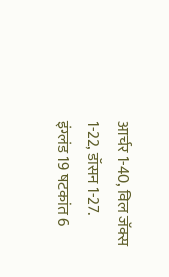आर्चर 1-40, विल जॅक्स 1-22, डॉसन 1-27.
इंग्लंड 19 षटकांत 6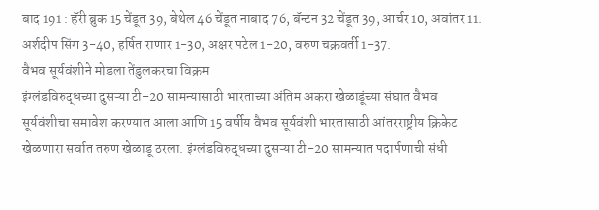बाद 191 : हॅरी ब्रुक 15 चेंडूत 39, बेथेल 46 चेंडूत नाबाद 76, बॅन्टन 32 चेंडूत 39, आर्चर 10, अवांतर 11. अर्शदीप सिंग 3-40, हर्षित राणार 1-30, अक्षर पटेल 1-20, वरुण चक्रवर्ती 1-37.
वैभव सूर्यवंशीने मोडला तेंडुलकरचा विक्रम
इंग्लंडविरुद्धच्या दुसऱ्या टी-20 सामन्यासाठी भारताच्या अंतिम अकरा खेळाडूंच्या संघात वैभव सूर्यवंशीचा समावेश करण्यात आला आणि 15 वर्षीय वैभव सूर्यवंशी भारतासाठी आंतरराष्ट्रीय क्रिकेट खेळणारा सर्वात तरुण खेळाडू ठरला. इंग्लंडविरुद्धच्या दुसऱ्या टी-20 सामन्यात पदार्पणाची संधी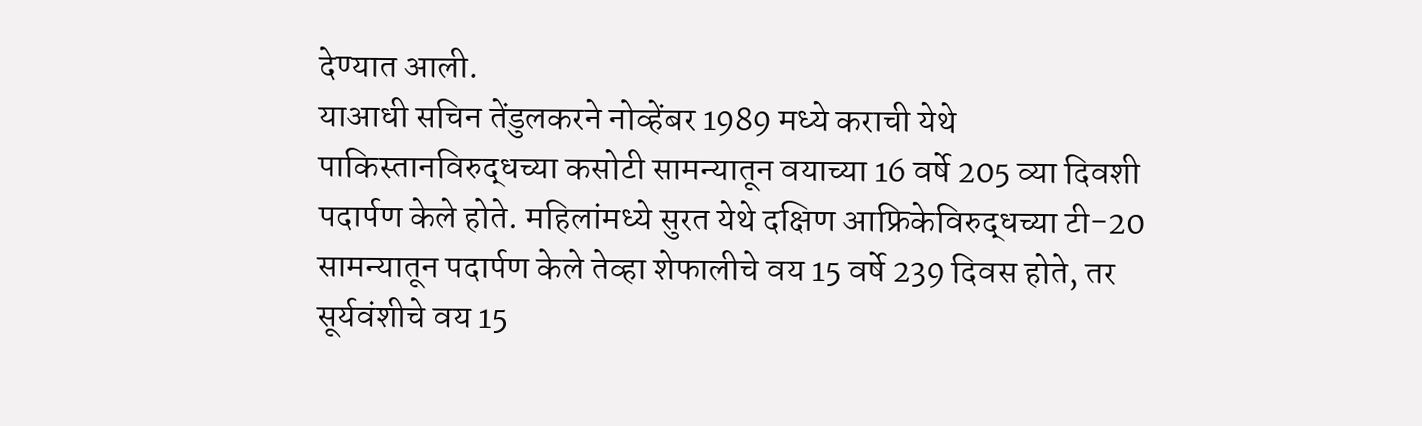देण्यात आली.
याआधी सचिन तेंडुलकरने नोव्हेंबर 1989 मध्ये कराची येथे पाकिस्तानविरुद्धच्या कसोटी सामन्यातून वयाच्या 16 वर्षे 205 व्या दिवशी पदार्पण केले होते. महिलांमध्ये सुरत येथे दक्षिण आफ्रिकेविरुद्धच्या टी-20 सामन्यातून पदार्पण केले तेव्हा शेफालीचे वय 15 वर्षे 239 दिवस होते, तर सूर्यवंशीचे वय 15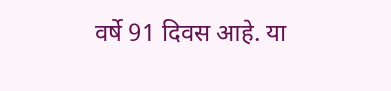वर्षे 91 दिवस आहे. या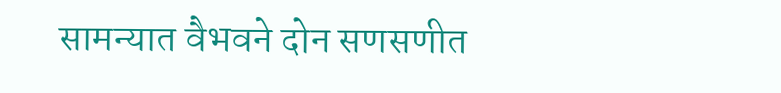सामन्यात वैभवने दोन सणसणीत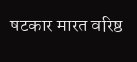षटकार मारत वरिष्ठ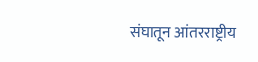संघातून आंतरराष्ट्रीय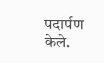पदार्पण केले.